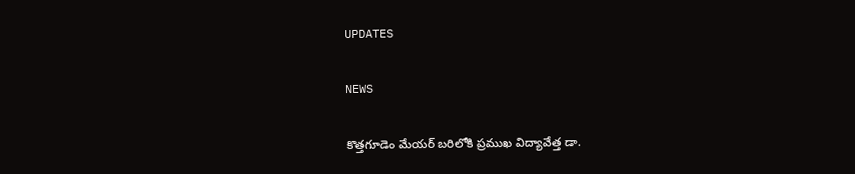UPDATES

NEWS

కొత్తగూడెం మేయర్ బరిలోకి ప్రముఖ విద్యావేత్త డా.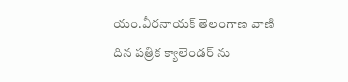యం.వీరనాయక్ తెలంగాణ వాణి దిన పత్రిక క్యాలెండర్ ను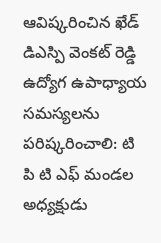ఆవిష్కరించిన ఖేడ్ డిఎస్పి వెంకట్ రెడ్డి ఉద్యోగ ఉపాధ్యాయ సమస్యలను పరిష్కరించాలి: టి పి టి ఎఫ్ మండల అధ్యక్షుడు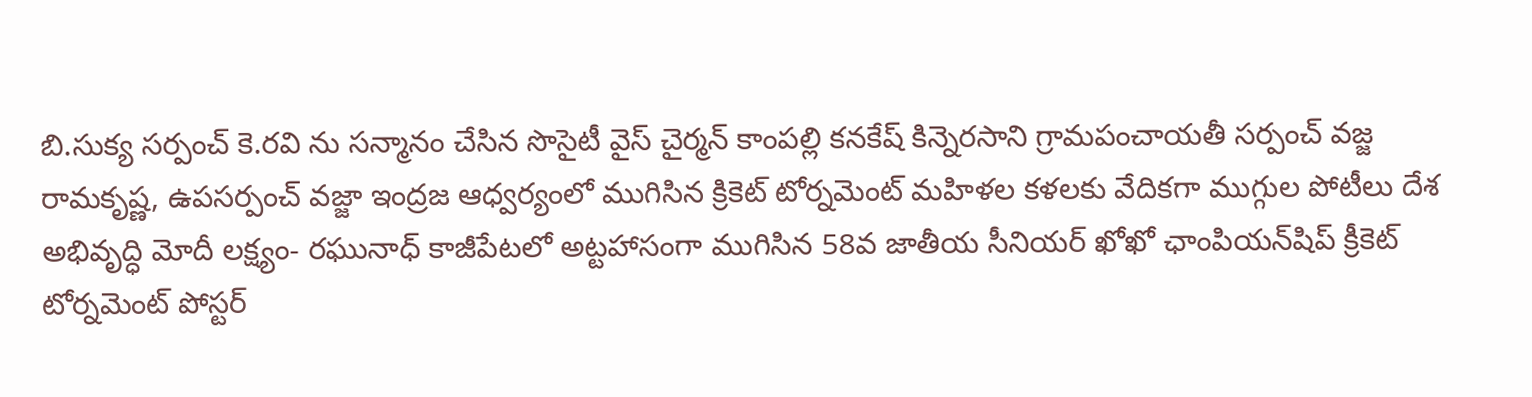బి.సుక్య సర్పంచ్ కె.రవి ను సన్మానం చేసిన సొసైటీ వైస్ చైర్మన్ కాంపల్లి కనకేష్‌ కిన్నెరసాని గ్రామపంచాయతీ సర్పంచ్ వజ్జ రామకృష్ణ, ఉపసర్పంచ్ వజ్జా ఇంద్రజ ఆధ్వర్యంలో ముగిసిన క్రికెట్ టోర్నమెంట్ మహిళల కళలకు వేదికగా ముగ్గుల పోటీలు దేశ అభివృద్ధి మోదీ లక్ష్యం- రఘునాధ్ కాజీపేటలో అట్టహాసంగా ముగిసిన 58వ జాతీయ సీనియర్ ఖోఖో ఛాంపియన్‌షిప్ క్రీకెట్ టోర్నమెంట్ పోస్టర్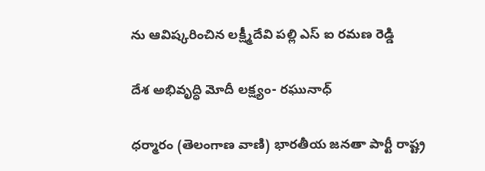ను ఆవిష్కరించిన లక్ష్మీదేవి పల్లి ఎస్ ఐ రమణ రెడ్డి

దేశ అభివృద్ధి మోదీ లక్ష్యం- రఘునాధ్

ధర్మారం (తెలంగాణ వాణి) భారతీయ జనతా పార్టీ రాష్ట్ర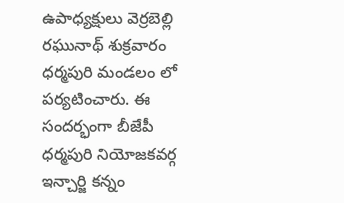ఉపాధ్యక్షులు వెర్రబెల్లి రఘునాథ్ శుక్రవారం ధర్మపురి మండలం లో పర్యటించారు. ఈ సందర్భంగా బీజేపీ ధర్మపురి నియోజకవర్గ ఇన్చార్జి కన్నం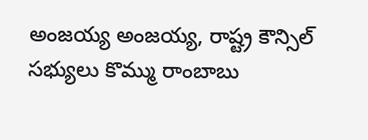అంజయ్య అంజయ్య, రాష్ట్ర కౌన్సిల్ సభ్యులు కొమ్ము రాంబాబు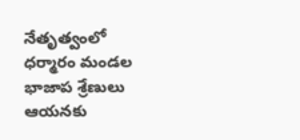నేతృత్వంలో ధర్మారం మండల భాజాప శ్రేణులు ఆయనకు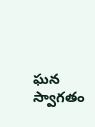ఘన స్వాగతం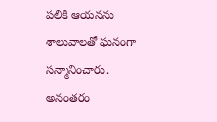పలికి ఆయనను శాలువాలతో ఘనంగా సన్మానించారు. అనంతరం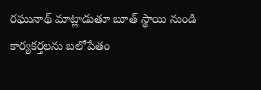రఘునాథ్ మాట్లాడుతూ బూత్ స్థాయి నుండి కార్యకర్తలను బలోపేతం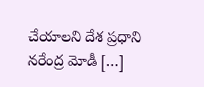చేయాలని దేశ ప్రధాని నరేంద్ర మోడీ […]